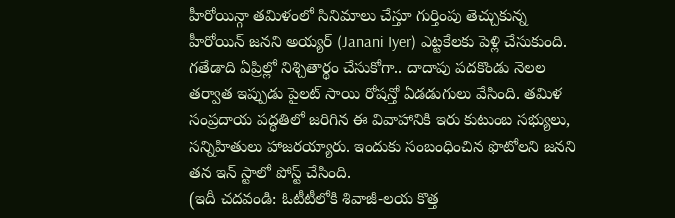హీరోయిన్గా తమిళంలో సినిమాలు చేస్తూ గుర్తింపు తెచ్చుకున్న హీరోయిన్ జనని అయ్యర్ (Janani Iyer) ఎట్టకేలకు పెళ్లి చేసుకుంది. గతేడాది ఏప్రిల్లో నిశ్చితార్థం చేసుకోగా.. దాదాపు పదకొండు నెలల తర్వాత ఇప్పుడు పైలట్ సాయి రోషన్తో ఏడడుగులు వేసింది. తమిళ సంప్రదాయ పద్ధతిలో జరిగిన ఈ వివాహానికి ఇరు కుటుంబ సభ్యులు, సన్నిహితులు హాజరయ్యారు. ఇందుకు సంబంధించిన ఫొటోలని జనని తన ఇన్ స్టాలో పోస్ట్ చేసింది.
(ఇదీ చదవండి: ఓటీటీలోకి శివాజీ-లయ కొత్త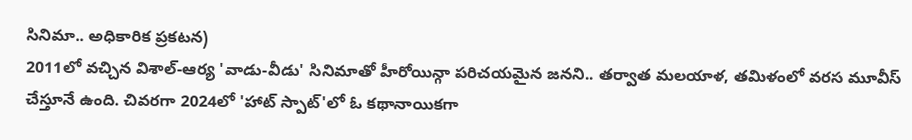సినిమా.. అధికారిక ప్రకటన)
2011లో వచ్చిన విశాల్-ఆర్య 'వాడు-వీడు' సినిమాతో హీరోయిన్గా పరిచయమైన జనని.. తర్వాత మలయాళ, తమిళంలో వరస మూవీస్ చేస్తూనే ఉంది. చివరగా 2024లో 'హాట్ స్పాట్'లో ఓ కథానాయికగా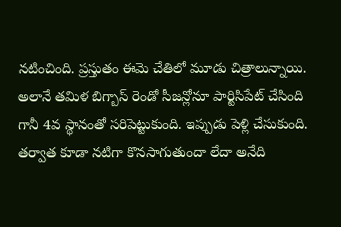నటించింది. ప్రస్తుతం ఈమె చేతిలో మూడు చిత్రాలున్నాయి. అలానే తమిళ బిగ్బాస్ రెండో సీజన్లోనూ పార్టిసిపేట్ చేసింది గానీ 4వ స్థానంతో సరిపెట్టుకుంది. ఇప్పుడు పెళ్లి చేసుకుంది. తర్వాత కూడా నటిగా కొనసాగుతుందా లేదా అనేది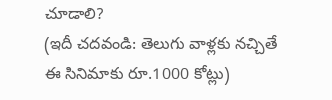చూడాలి?
(ఇదీ చదవండి: తెలుగు వాళ్లకు నచ్చితే ఈ సినిమాకు రూ.1000 కోట్లు)